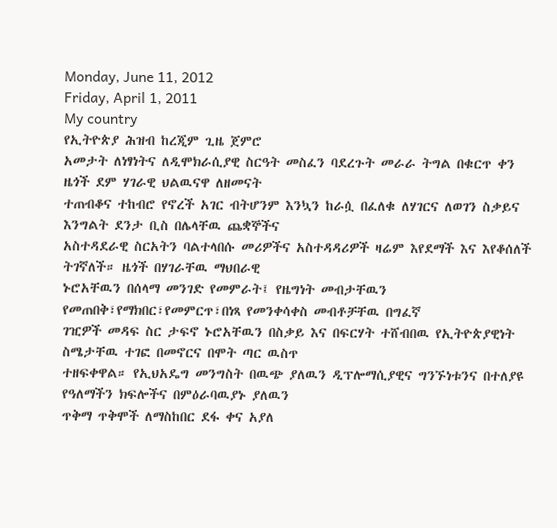Monday, June 11, 2012
Friday, April 1, 2011
My country
የኢትዮጵያ ሕዝብ ከረጂም ጊዜ ጀምሮ
አመታት ለነፃነትና ለዲሞክራሲያዊ ስርዓት መስፈን ባደረጉት መራራ ትግል በቁርጥ ቀን ዜጎች ደም ሃገራዊ ህልዉናዋ ለዘመናት
ተጠብቆና ተከብሮ የኖረች አገር ብትሆንም እንኳን ከራሷ በፈለቁ ለሃገርና ለወገን ስቃይና እንግልት ደንታ ቢስ በሌላቸዉ ጨቋኞችና
አስተዳደራዊ ስርአትን ባልተላበሱ መሪዎችና አስተዳዳሪዎች ዛሬም እየደማች እና እየቆሰለች ትገኛለች። ዜጎች በሃገራቸዉ ማህበራዊ
ኑሮአቸዉን በሰላማ መንገድ የመምራት፤ የዜግነት መብታቸዉን የመጠበቅ፣የማክበር፣የመምርጥ፣በነጻ የመንቀሳቀስ መብቶቻቸዉ በግፈኛ
ገዢዎች መዳፍ ስር ታፍኖ ኑሮአቸዉን በስቃይ እና በፍርሃት ተሸብበዉ የኢትዮጵያዊነት ስሜታቸዉ ተገፎ በመኖርና በሞት ጣር ዉስጥ
ተዘፍቀዋል። የኢህአዴግ መንግስት በዉጭ ያለዉን ዲፕሎማሲያዊና ግንኙነቱንና በተለያዩ የዓለማችን ክፍሎችና በምዕራባዉያኑ ያለዉን
ጥቅማ ጥቅሞች ለማስከበር ደፋ ቀና አያለ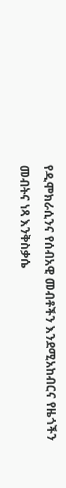የዲሞክራሲንና የሰብአዊ መብቶችን እንደሚአከብርና የዜጎችን መብትና ነጻ እንቅስቃሴ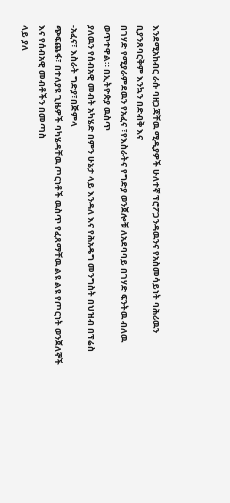እንደሚአከብር ራሱ ባዘጋጃቸዉ ሚዲያዎች ሁለተኛ ፕሮፖጋንዳዉንና የአስመሳይነት ባሕሪዉን ቢያንጸባርቅም እንኳን በድብቅ እና
በገሃድ የሚያራምደዉን የአፈና ፣የእስራትና የግድያ ወንጀሎቹ ለአደባባይ በገሃድ ፍንትዉ ብለዉ ወጥተዋል። በኢትዮጵያ ዉስጥ
ያለዉን የሰብአዊ መብት አካሄድ በምን ሁኔታ ላይ እንዳለ እና የሕአዴግ መንግስት በህዝብ በፕሬስ -አፈና፣ እስራት ግድያ፣በጅምላ
ጭፍጨፋ፣ በተለያዩ ጊዜዎች ባካሄዳቸዉ ጦርነቶች ዉስጥ የፈጸማቸዉ ልዩ ልዩ የጦርነት ወንጀለኞች እና የሰብአዊ መብቶችን በመጣስ
ላይ ያለ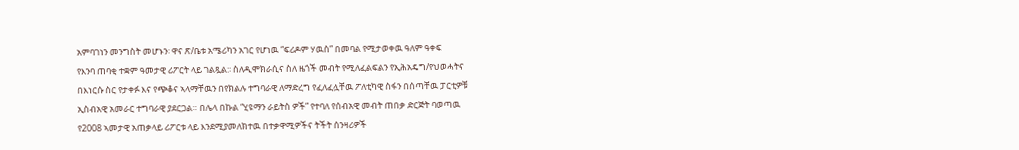አምባገነን መንግስት መሆኑን፡ ዋና ጽ/ቤቱ አሜሪካን አገር የሆነዉ “ፍሪዶም ሃዉስ” በመባል የሚታወቀዉ ዓለም ዓቀፍ
የእንባ ጠባቂ ተቋም ዓመታዊ ሪፖርት ላይ ገልጿል:፡ ስለዲሞክራሲና ስለ ዜጎች መብት የሚለፈልፍልን የኢሕአዴግ/የህወሓትና
በእነርሱ ስር የታቀፉ እና የጭቆና ኣላማቸዉን በየክልሉ ተግባራዊ ለማድረግ የፈለፈሏቸዉ ፖለቲካዊ ስፋን በሰጣቸዉ ፓርቲዎቹ
ኢስብአዊ አመራር ተግባራዊ ያደርጋል። በሌላ በኩል “ሂዩማን ራይትስ ዎች” የተባለ የሰብአዊ መብት ጠበቃ ድርጅት ባወጣዉ
የ2008 ኣመታዊ አጠቃላይ ሪፖርቱ ላይ እንደሚያመለክተዉ በተቃዋሚዎችና ትችት ሰንዛሪዎች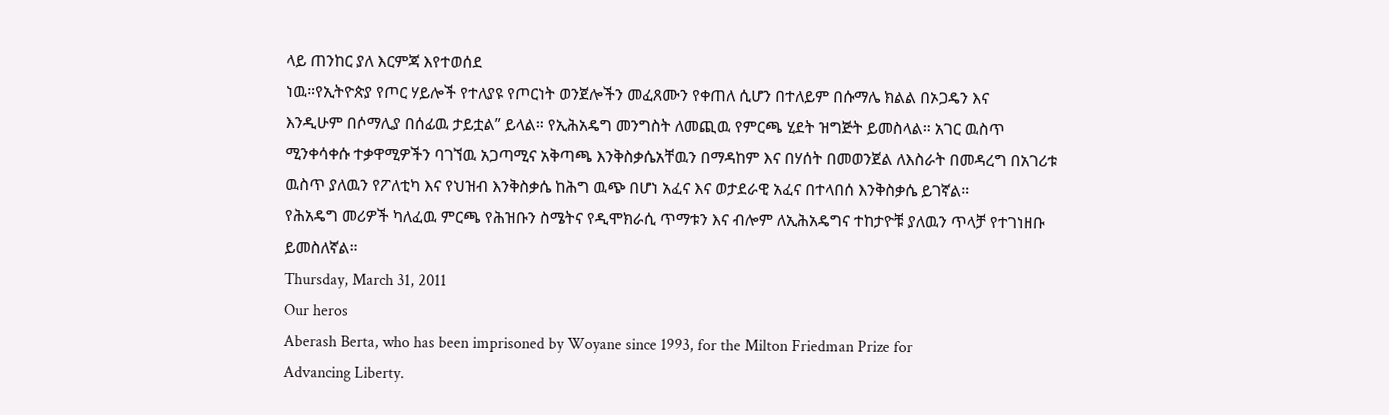ላይ ጠንከር ያለ እርምጃ እየተወሰደ
ነዉ።የኢትዮጵያ የጦር ሃይሎች የተለያዩ የጦርነት ወንጀሎችን መፈጸሙን የቀጠለ ሲሆን በተለይም በሱማሌ ክልል በኦጋዴን እና
እንዲሁም በሶማሊያ በሰፊዉ ታይቷል” ይላል። የኢሕአዴግ መንግስት ለመጪዉ የምርጫ ሂደት ዝግጅት ይመስላል። አገር ዉስጥ
ሚንቀሳቀሱ ተቃዋሚዎችን ባገኘዉ አጋጣሚና አቅጣጫ እንቅስቃሴአቸዉን በማዳከም እና በሃሰት በመወንጀል ለእስራት በመዳረግ በአገሪቱ
ዉስጥ ያለዉን የፖለቲካ እና የህዝብ እንቅስቃሴ ከሕግ ዉጭ በሆነ አፈና እና ወታደራዊ አፈና በተላበሰ እንቅስቃሴ ይገኛል።
የሕአዴግ መሪዎች ካለፈዉ ምርጫ የሕዝቡን ስሜትና የዲሞክራሲ ጥማቱን እና ብሎም ለኢሕአዴግና ተከታዮቹ ያለዉን ጥላቻ የተገነዘቡ
ይመስለኛል።
Thursday, March 31, 2011
Our heros
Aberash Berta, who has been imprisoned by Woyane since 1993, for the Milton Friedman Prize for
Advancing Liberty.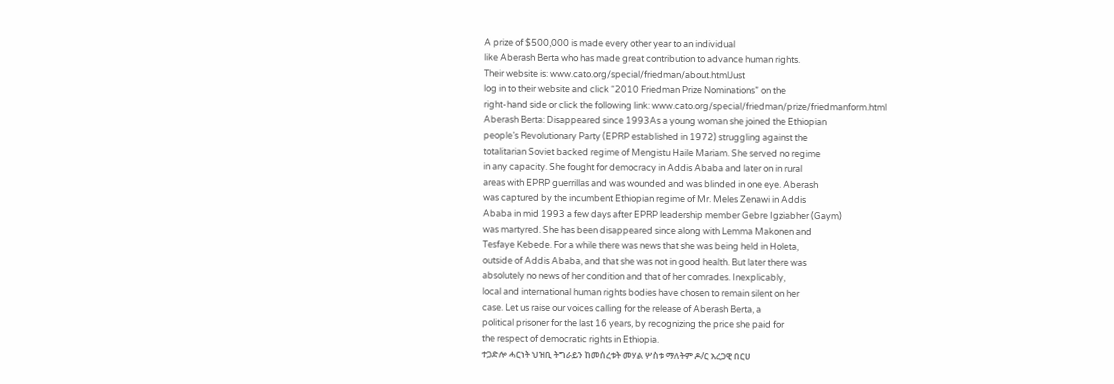A prize of $500,000 is made every other year to an individual
like Aberash Berta who has made great contribution to advance human rights.
Their website is: www.cato.org/special/friedman/about.htmlJust
log in to their website and click “2010 Friedman Prize Nominations” on the
right-hand side or click the following link: www.cato.org/special/friedman/prize/friedmanform.html
Aberash Berta: Disappeared since 1993As a young woman she joined the Ethiopian
people’s Revolutionary Party (EPRP established in 1972) struggling against the
totalitarian Soviet backed regime of Mengistu Haile Mariam. She served no regime
in any capacity. She fought for democracy in Addis Ababa and later on in rural
areas with EPRP guerrillas and was wounded and was blinded in one eye. Aberash
was captured by the incumbent Ethiopian regime of Mr. Meles Zenawi in Addis
Ababa in mid 1993 a few days after EPRP leadership member Gebre Igziabher (Gaym)
was martyred. She has been disappeared since along with Lemma Makonen and
Tesfaye Kebede. For a while there was news that she was being held in Holeta,
outside of Addis Ababa, and that she was not in good health. But later there was
absolutely no news of her condition and that of her comrades. Inexplicably,
local and international human rights bodies have chosen to remain silent on her
case. Let us raise our voices calling for the release of Aberash Berta, a
political prisoner for the last 16 years, by recognizing the price she paid for
the respect of democratic rights in Ethiopia.
ተጋድሎ ሓርነት ህዝቢ ትግራይን ከመሰረቱት መሃል ሦስቱ ማለትም ዶ/ር አረጋዊ በርሀ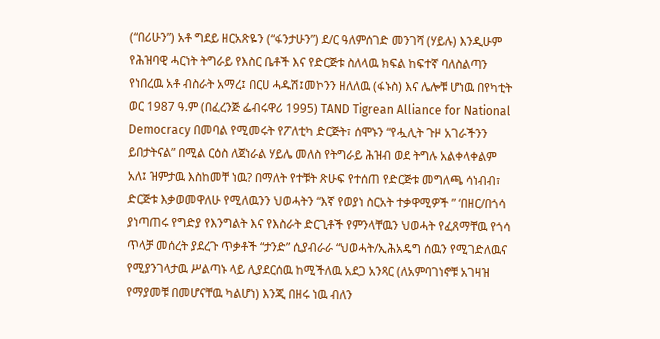(“በሪሁን”) አቶ ግደይ ዘርአጽዬን (“ፋንታሁን”) ደ/ር ዓለምሰገድ መንገሻ (ሃይሉ) እንዲሁም የሕዝባዊ ሓርነት ትግራይ የእስር ቤቶች እና የድርጅቱ ስለላዉ ክፍል ከፍተኛ ባለስልጣን የነበረዉ አቶ ብስራት አማረ፤ በርሀ ሓዱሽ፤መኮንን ዘለለዉ (ፋኑስ) እና ሌሎቹ ሆነዉ በየካቲት ወር 1987 ዓ.ም (በፈረንጅ ፌብሩዋሪ 1995) TAND Tigrean Alliance for National Democracy በመባል የሚመሩት የፖለቲካ ድርጅት፣ ሰሞኑን “የሗሊት ጉዞ አገራችንን ይበታትናል” በሚል ርዕስ ለጀነራል ሃይሌ መለስ የትግራይ ሕዝብ ወደ ትግሉ አልቀላቀልም አለ፤ ዝምታዉ እስከመቸ ነዉ? በማለት የተቹት ጽሁፍ የተሰጠ የድርጅቱ መግለጫ ሳነብብ፣ ድርጅቱ እቃወመዋለሁ የሚለዉንን ህወሓትን “እኛ የወያነ ስርአት ተቃዋሚዎች ” ‘በዘር/በጎሳ ያነጣጠሩ የግድያ የእንግልት እና የእስራት ድርጊቶች የምንላቸዉን ህወሓት የፈጸማቸዉ የጎሳ ጥላቻ መሰረት ያደረጉ ጥቃቶች “ታንድ” ሲያብራራ “ህወሓት/ኢሕአዴግ ሰዉን የሚገድለዉና የሚያንገላታዉ ሥልጣኑ ላይ ሊያደርሰዉ ከሚችለዉ አደጋ አንጻር (ለአምባገነኖቹ አገዛዝ የማያመቹ በመሆናቸዉ ካልሆነ) እንጂ በዘሩ ነዉ ብለን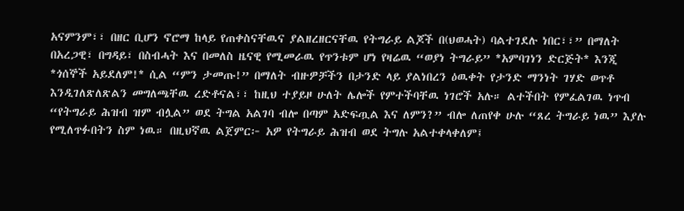አናምንም፣፣ በዘር ቢሆን ኖሮማ ከላይ የጠቀስናቸዉና ያልዘረዘርናቸዉ የትግራይ ልጆች በ(ህወሓት) ባልተገደሉ ነበር፣፣” በማለት በአረጋዊ፣ በግዳይ፣ በስብሓት እና በመለስ ዜናዊ የሚመራዉ የጥንቱም ሆነ የዛሬዉ “ወያነ ትግራይ” *አምባገነን ድርጅት* እንጂ *ጎሰኞች አይደለም!* ሲል “ምን ታመጡ!” በማለት ብዙዎቻችን በታንድ ላይ ያልነበረን ዕዉቀት የታንድ ማንነት ገሃድ ወጥቶ እንዲገለጽለጽልን መግለጫቸዉ ረድቶናል፣፣ ከዚህ ተያይዞ ሁለት ሌሎች የምተችባቸዉ ነገሮች አሉ። ልተችበት የምፈልገዉ ነጥብ “የትግራይ ሕዝብ ዝም ብሏል” ወደ ትግል አልገባ ብሎ በጣም አድፍጧል እና ለምን?” ብሎ ለጠየቀ ሁሉ “ጸረ ትግራይ ነዉ” እያሉ የሚለጥፉበትን ስም ነዉ። በዚህኛዉ ልጀምር፦ አዎ የትግራይ ሕዝብ ወደ ትግሉ አልተቀላቀለም፤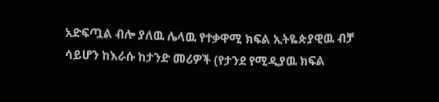አድፍጧል ብሎ ያለዉ ሌላዉ የተቃዋሚ ክፍል ኢትዬጵያዊዉ ብቻ ሳይሆን ከእራሱ ከታንድ መሪዎች (የታንደ የሚዲያዉ ክፍል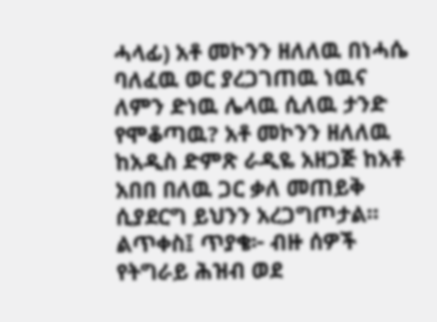ሓላፊ) አቶ መኮንን ዘለለዉ በነሓሴ ባለፈዉ ወር ያረጋገጠዉ ነዉና ለምን ድነዉ ሌላዉ ሲለዉ ታንድ የሞቆጣዉ? አቶ መኮንን ዘለለዉ ከአዲስ ድምጽ ራዲዬ አዘጋጅ ከአቶ አበበ በለዉ ጋር ቃለ መጠይቅ ሲያደርግ ይህንን አረጋግጦታል። ልጥቀስ፤ ጥያቄ፦ ብዙ ሰዎች የትግራይ ሕዝብ ወደ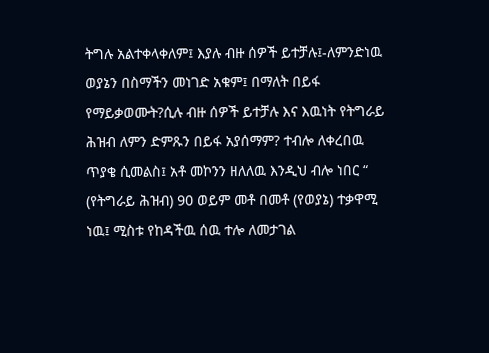ትግሉ አልተቀላቀለም፤ እያሉ ብዙ ሰዎች ይተቻሉ፤-ለምንድነዉ ወያኔን በስማችን መነገድ አቁም፤ በማለት በይፋ የማይቃወሙት?ሲሉ ብዙ ሰዎች ይተቻሉ እና እዉነት የትግራይ ሕዝብ ለምን ድምጹን በይፋ አያሰማም? ተብሎ ለቀረበዉ ጥያቄ ሲመልስ፤ አቶ መኮንን ዘለለዉ እንዲህ ብሎ ነበር “ (የትግራይ ሕዝብ) 90 ወይም መቶ በመቶ (የወያኔ) ተቃዋሚ ነዉ፤ ሚስቱ የከዳችዉ ሰዉ ተሎ ለመታገል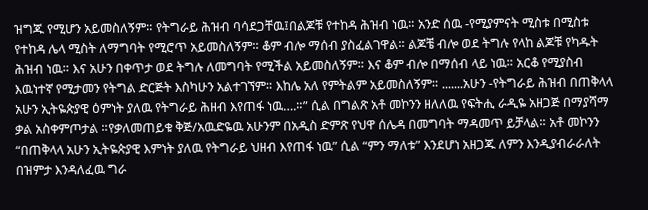ዝግጁ የሚሆን አይመስለኝም። የትግራይ ሕዝብ ባሳደጋቸዉ፤በልጆቹ የተከዳ ሕዝብ ነዉ። አንድ ሰዉ -የሚያምናት ሚስቱ በሚስቱ የተከዳ ሌላ ሚስት ለማግባት የሚሮጥ አይመስለኝም። ቆም ብሎ ማሰብ ያስፈልገዋል። ልጆቼ ብሎ ወደ ትግሉ የላከ ልጆቹ የካዱት ሕዝብ ነዉ። እና አሁን በቀጥታ ወደ ትግሉ ለመግባት የሚችል አይመስለኝም። እና ቆም ብሎ በማሰብ ላይ ነዉ። አርቆ የሚያስብ እዉነተኛ የሚታመን የትግል ድርጅት እስካሁን አልተገኘም። እከሌ አለ የምትልም አይመስለኝም። .......አሁን -የትግራይ ሕዝብ በጠቅላላ አሁን ኢትዬጵያዊ ዕምነት ያለዉ የትግራይ ሕዘብ እየጠፋ ነዉ….።” ሲል በግልጽ አቶ መኮንን ዘለለዉ የፍትሒ ራዲዬ አዘጋጅ በማያሻማ ቃል አስቀምጦታል ።የቃለመጠይቁ ቅጅ/አዉድዬዉ አሁንም በአዲስ ድምጽ የህዋ ሰሌዳ በመግባት ማዳመጥ ይቻላል። አቶ መኮንን “በጠቅላላ አሁን ኢትዬጵያዊ እምነት ያለዉ የትግራይ ህዘብ እየጠፋ ነዉ” ሲል “ምን ማለቱ” እንደሆነ አዘጋጁ ለምን እንዲያብራራለት በዝምታ እንዳለፈዉ ግራ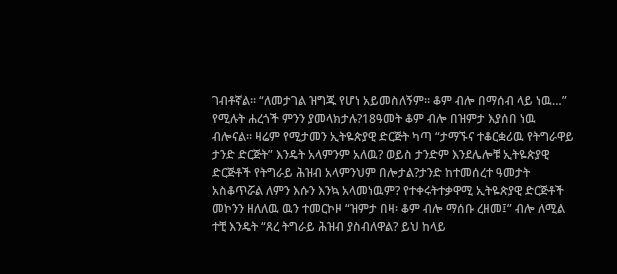ገብቶኛል። “ለመታገል ዝግጁ የሆነ አይመስለኝም። ቆም ብሎ በማሰብ ላይ ነዉ…” የሚሉት ሐረጎች ምንን ያመላክታሉ?18ዓመት ቆም ብሎ በዝምታ እያሰበ ነዉ ብሎናል። ዛሬም የሚታመን ኢትዬጵያዊ ድርጅት ካጣ “ታማኙና ተቆርቋሪዉ የትግራዋይ ታንድ ድርጅት” እንዴት አላምንም አለዉ? ወይስ ታንድም እንደሌሎቹ ኢትዬጵያዊ ድርጅቶች የትግራይ ሕዝብ አላምንህም በሎታል?ታንድ ከተመሰረተ ዓመታት አስቆጥሯል ለምን እሱን እንኳ አላመነዉም? የተቀሩትተቃዋሚ ኢትዬጵያዊ ድርጅቶች መኮንን ዘለለዉ ዉን ተመርኮዞ “ዝምታ በዛ፡ ቆም ብሎ ማሰቡ ረዘመ፤” ብሎ ለሚል ተቺ እንዴት “ጸረ ትግራይ ሕዝብ ያስብለዋል? ይህ ከላይ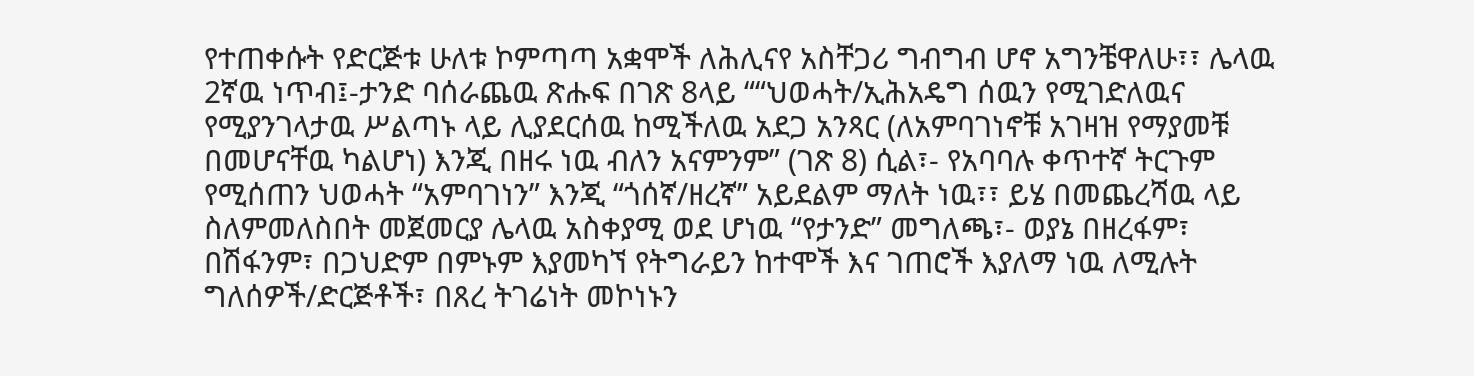የተጠቀሱት የድርጅቱ ሁለቱ ኮምጣጣ አቋሞች ለሕሊናየ አስቸጋሪ ግብግብ ሆኖ አግንቼዋለሁ፣፣ ሌላዉ 2ኛዉ ነጥብ፤-ታንድ ባሰራጨዉ ጽሑፍ በገጽ 8ላይ ““ህወሓት/ኢሕአዴግ ሰዉን የሚገድለዉና የሚያንገላታዉ ሥልጣኑ ላይ ሊያደርሰዉ ከሚችለዉ አደጋ አንጻር (ለአምባገነኖቹ አገዛዝ የማያመቹ በመሆናቸዉ ካልሆነ) እንጂ በዘሩ ነዉ ብለን አናምንም” (ገጽ 8) ሲል፣- የአባባሉ ቀጥተኛ ትርጉም የሚሰጠን ህወሓት “አምባገነን” እንጂ “ጎሰኛ/ዘረኛ” አይደልም ማለት ነዉ፣፣ ይሄ በመጨረሻዉ ላይ ስለምመለስበት መጀመርያ ሌላዉ አስቀያሚ ወደ ሆነዉ “የታንድ” መግለጫ፣- ወያኔ በዘረፋም፣ በሽፋንም፣ በጋህድም በምኑም እያመካኘ የትግራይን ከተሞች እና ገጠሮች እያለማ ነዉ ለሚሉት ግለሰዎች/ድርጅቶች፣ በጸረ ትገሬነት መኮነኑን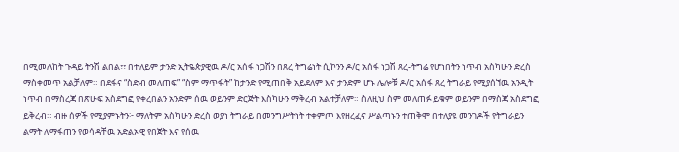በሚመለከት ጉዳይ ትንሽ ልበል፣፣ በተለይም ታንድ ኢትዬጵያዊዉ ዶ/ር አሰፋ ነጋሽን በጸረ ትግሬነት ሲኮንን ዶ/ር አሰፋ ነጋሽ ጸረ-ትግሬ የሆነበትን ነጥብ አስካሁን ድረስ ማስቀመጥ አልቻለም። በደፋና “ስድብ መለጠፍ” “ስም ማጥፋት” ከታንድ የሚጠበቅ አይደለም እና ታንድም ሆኑ ሌሎቹ ዶ/ር አሰፋ ጸረ ትግራይ የሚያሰኘዉ አንዲት ነጥብ በማስረጃ በጽሁፍ አስደግፎ የቀረበልን አንድም ሰዉ ወይንም ድርጅት እስካሁን ማቅረብ አልተቻለም። ስለዚህ ስም መለጠፉ ይቁም ወይንም በማስጃ አስደግፎ ይቅረብ። ብዙ ሰዎች የሚያምኑትን፦ ማለትም አስካሁን ድረስ ወያነ ትግራይ በመንግሥትነት ተቀምጦ እየዘረፈና ሥልጣኑን ተጠቅሞ በተለያዩ መንገዶች የትግራይን ልማት ለማፋጠን የወሳዳቸዉ አድልኦዊ የበጀት እና የሰዉ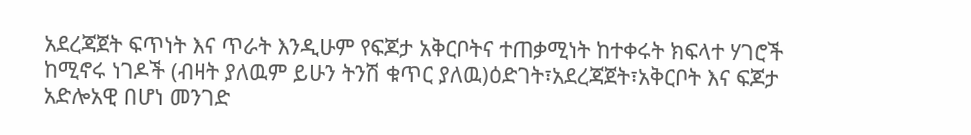አደረጃጀት ፍጥነት እና ጥራት እንዲሁም የፍጆታ አቅርቦትና ተጠቃሚነት ከተቀሩት ክፍላተ ሃገሮች ከሚኖሩ ነገዶች (ብዛት ያለዉም ይሁን ትንሽ ቁጥር ያለዉ)ዕድገት፣አደረጃጀት፣አቅርቦት እና ፍጆታ አድሎአዊ በሆነ መንገድ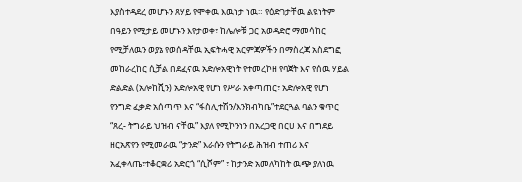እያስተዳደረ መሆኑን ጸሃይ የሞቀዉ እዉነታ ነዉ። የዕድገታቸዉ ልዩነትም በዓይን የሚታይ መሆኑን እየታወቀ፣ ከሌሎቹ ጋር አወዳድሮ ማመሳከር የሚቻለዉን ወያኔ የወሰዳቸዉ ኢፍትሓዊ አርምጃዎችን በማስረጃ አስደግፎ መከራረከር ሲቻል በደፈናዉ አድሎአዊነት የተመረኮዘ የባጀት እና የሰዉ ሃይል ድልድል (አሎከሺን) አድሎአዊ የሆነ የሥራ አቀጣጠር፣ አድሎአዊ የሆነ የንግድ ፈቃድ አሰጣጥ እና “ፋስሊተሽን/እንክብካቤ”ተደርጓል ባልን ቁጥር “ጸረ- ትግራይ ህዝብ ናቸዉ” እያለ የሚኮንነን በአረጋዊ በርሀ እና በግደይ ዘርአጽየን የሚመራዉ “ታንድ” እራሱን የትግራይ ሕዝብ ተጠሪ እና አፈቀላጤ፣ተቆርቋሪ አድርጎ “ሲሾም” ፣ ከታንድ አመለካከት ዉጭ ያለነዉ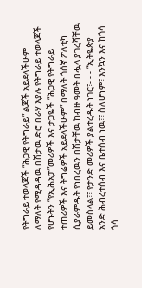የትግራይ ተወላጆች “ሕጋዊ የትግራይ” ልጆች አይደላችሁም ለማለት የሚዳዳዉ በሽታዉ ድሮ በራሃ እያሉ የትግራይ ተወላጆች የሆኑትን “የኢሕአፓ”መሪዎች እና ታጋዬች “ሕጋዊ የትግራይ ተጠሪዎች እና ትግሬዎች አይደላችሁም” በማለት ጎሰኛ ፖለቲካ ሲያራምዱት የነበረዉን በሽታቸዉ ከብዙ ዓመት በሗላ ያገረሻቸዉ ይመስላል፣፣ የታንድ መሪዎች ያልተረዱት ነገር፣- - - “ኢትዬጵያ አንድ ሕብረተሰብ እና ቤተሰብ ነዉ፣፣ ስለሆነም፣ እንኳን እና ከጎሳ ጎሳ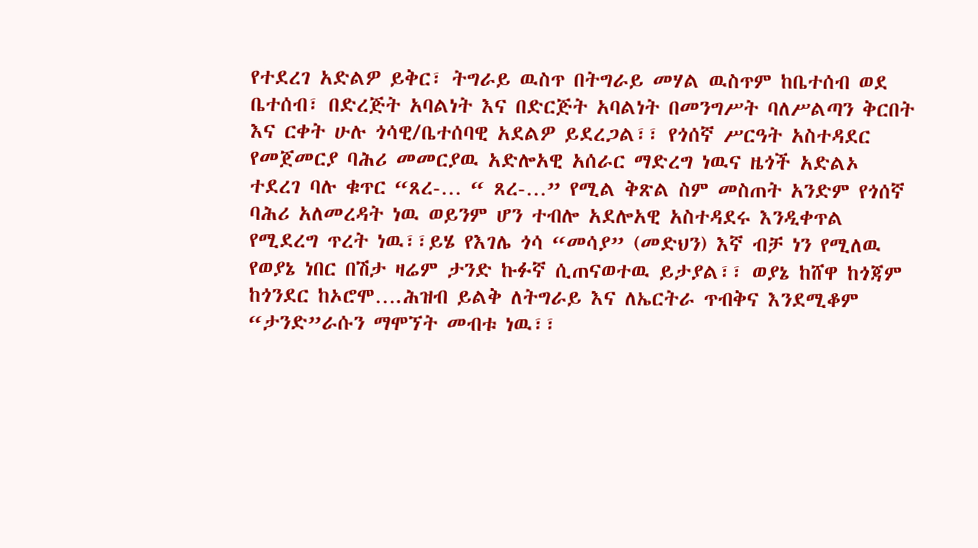የተደረገ አድልዎ ይቅር፣ ትግራይ ዉስጥ በትግራይ መሃል ዉስጥም ከቤተሰብ ወደ ቤተሰብ፣ በድረጅት አባልነት እና በድርጅት አባልነት በመንግሥት ባለሥልጣን ቅርበት እና ርቀት ሁሉ ጎሳዊ/ቤተሰባዊ አደልዎ ይደረጋል፣፣ የጎሰኛ ሥርዓት አስተዳደር የመጀመርያ ባሕሪ መመርያዉ አድሎአዊ አሰራር ማድረግ ነዉና ዜጎች አድልኦ ተደረገ ባሉ ቁጥር “ጸረ-… “ ጸረ-…” የሚል ቅጽል ስም መስጠት አንድም የጎሰኛ ባሕሪ አለመረዳት ነዉ ወይንም ሆን ተብሎ አደሎአዊ አስተዳደሩ እንዲቀጥል የሚደረግ ጥረት ነዉ፣፣ይሄ የእገሌ ጎሳ “መሳያ” (መድህን) እኛ ብቻ ነን የሚለዉ የወያኔ ነበር በሽታ ዛሬም ታንድ ኩፉኛ ሲጠናወተዉ ይታያል፣፣ ወያኔ ከሸዋ ከጎጃም ከጎንደር ከኦሮሞ….ሕዝብ ይልቅ ለትግራይ እና ለኤርትራ ጥብቅና እንደሚቆም “ታንድ”ራሱን ማሞኘት መብቱ ነዉ፣፣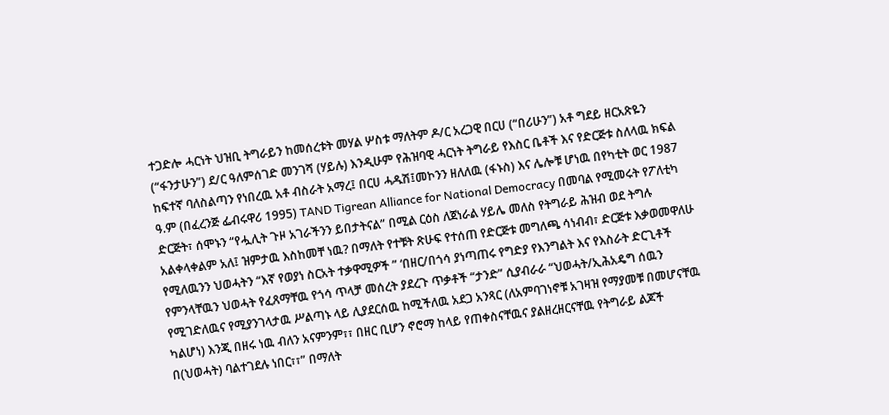ተጋድሎ ሓርነት ህዝቢ ትግራይን ከመሰረቱት መሃል ሦስቱ ማለትም ዶ/ር አረጋዊ በርሀ (“በሪሁን”) አቶ ግደይ ዘርአጽዬን (“ፋንታሁን”) ደ/ር ዓለምሰገድ መንገሻ (ሃይሉ) እንዲሁም የሕዝባዊ ሓርነት ትግራይ የእስር ቤቶች እና የድርጅቱ ስለላዉ ክፍል ከፍተኛ ባለስልጣን የነበረዉ አቶ ብስራት አማረ፤ በርሀ ሓዱሽ፤መኮንን ዘለለዉ (ፋኑስ) እና ሌሎቹ ሆነዉ በየካቲት ወር 1987 ዓ.ም (በፈረንጅ ፌብሩዋሪ 1995) TAND Tigrean Alliance for National Democracy በመባል የሚመሩት የፖለቲካ ድርጅት፣ ሰሞኑን “የሗሊት ጉዞ አገራችንን ይበታትናል” በሚል ርዕስ ለጀነራል ሃይሌ መለስ የትግራይ ሕዝብ ወደ ትግሉ አልቀላቀልም አለ፤ ዝምታዉ እስከመቸ ነዉ? በማለት የተቹት ጽሁፍ የተሰጠ የድርጅቱ መግለጫ ሳነብብ፣ ድርጅቱ እቃወመዋለሁ የሚለዉንን ህወሓትን “እኛ የወያነ ስርአት ተቃዋሚዎች ” ‘በዘር/በጎሳ ያነጣጠሩ የግድያ የእንግልት እና የእስራት ድርጊቶች የምንላቸዉን ህወሓት የፈጸማቸዉ የጎሳ ጥላቻ መሰረት ያደረጉ ጥቃቶች “ታንድ” ሲያብራራ “ህወሓት/ኢሕአዴግ ሰዉን የሚገድለዉና የሚያንገላታዉ ሥልጣኑ ላይ ሊያደርሰዉ ከሚችለዉ አደጋ አንጻር (ለአምባገነኖቹ አገዛዝ የማያመቹ በመሆናቸዉ ካልሆነ) እንጂ በዘሩ ነዉ ብለን አናምንም፣፣ በዘር ቢሆን ኖሮማ ከላይ የጠቀስናቸዉና ያልዘረዘርናቸዉ የትግራይ ልጆች በ(ህወሓት) ባልተገደሉ ነበር፣፣” በማለት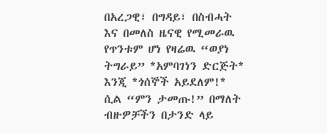በአረጋዊ፣ በግዳይ፣ በስብሓት እና በመለስ ዜናዊ የሚመራዉ የጥንቱም ሆነ የዛሬዉ “ወያነ ትግራይ” *አምባገነን ድርጅት* እንጂ *ጎሰኞች አይደለም!* ሲል “ምን ታመጡ!” በማለት ብዙዎቻችን በታንድ ላይ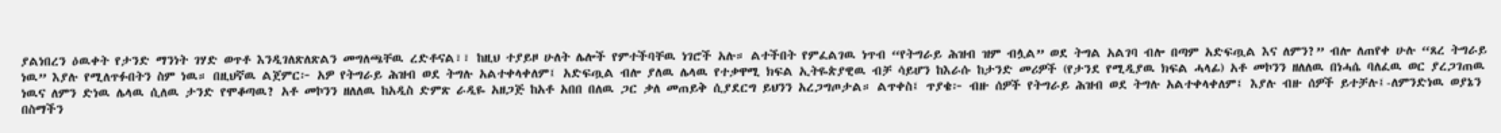ያልነበረን ዕዉቀት የታንድ ማንነት ገሃድ ወጥቶ እንዲገለጽለጽልን መግለጫቸዉ ረድቶናል፣፣ ከዚህ ተያይዞ ሁለት ሌሎች የምተችባቸዉ ነገሮች አሉ። ልተችበት የምፈልገዉ ነጥብ “የትግራይ ሕዝብ ዝም ብሏል” ወደ ትግል አልገባ ብሎ በጣም አድፍጧል እና ለምን?” ብሎ ለጠየቀ ሁሉ “ጸረ ትግራይ ነዉ” እያሉ የሚለጥፉበትን ስም ነዉ። በዚህኛዉ ልጀምር፦ አዎ የትግራይ ሕዝብ ወደ ትግሉ አልተቀላቀለም፤ አድፍጧል ብሎ ያለዉ ሌላዉ የተቃዋሚ ክፍል ኢትዬጵያዊዉ ብቻ ሳይሆን ከእራሱ ከታንድ መሪዎች (የታንደ የሚዲያዉ ክፍል ሓላፊ) አቶ መኮንን ዘለለዉ በነሓሴ ባለፈዉ ወር ያረጋገጠዉ ነዉና ለምን ድነዉ ሌላዉ ሲለዉ ታንድ የሞቆጣዉ? አቶ መኮንን ዘለለዉ ከአዲስ ድምጽ ራዲዬ አዘጋጅ ከአቶ አበበ በለዉ ጋር ቃለ መጠይቅ ሲያደርግ ይህንን አረጋግጦታል። ልጥቀስ፤ ጥያቄ፦ ብዙ ሰዎች የትግራይ ሕዝብ ወደ ትግሉ አልተቀላቀለም፤ እያሉ ብዙ ሰዎች ይተቻሉ፤-ለምንድነዉ ወያኔን በስማችን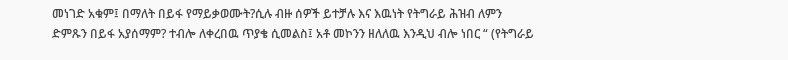መነገድ አቁም፤ በማለት በይፋ የማይቃወሙት?ሲሉ ብዙ ሰዎች ይተቻሉ እና እዉነት የትግራይ ሕዝብ ለምን ድምጹን በይፋ አያሰማም? ተብሎ ለቀረበዉ ጥያቄ ሲመልስ፤ አቶ መኮንን ዘለለዉ እንዲህ ብሎ ነበር “ (የትግራይ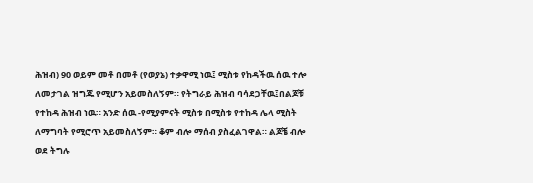ሕዝብ) 90 ወይም መቶ በመቶ (የወያኔ) ተቃዋሚ ነዉ፤ ሚስቱ የከዳችዉ ሰዉ ተሎ ለመታገል ዝግጁ የሚሆን አይመስለኝም። የትግራይ ሕዝብ ባሳደጋቸዉ፤በልጆቹ የተከዳ ሕዝብ ነዉ። አንድ ሰዉ -የሚያምናት ሚስቱ በሚስቱ የተከዳ ሌላ ሚስት ለማግባት የሚሮጥ አይመስለኝም። ቆም ብሎ ማሰብ ያስፈልገዋል። ልጆቼ ብሎ ወደ ትግሉ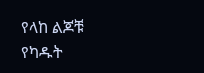የላከ ልጆቹ የካዱት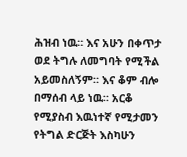ሕዝብ ነዉ። እና አሁን በቀጥታ ወደ ትግሉ ለመግባት የሚችል አይመስለኝም። እና ቆም ብሎ በማሰብ ላይ ነዉ። አርቆ የሚያስብ እዉነተኛ የሚታመን የትግል ድርጅት እስካሁን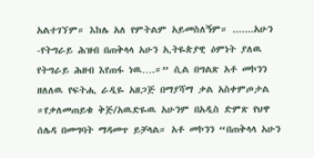አልተገኘም። እከሌ አለ የምትልም አይመስለኝም። .......አሁን -የትግራይ ሕዝብ በጠቅላላ አሁን ኢትዬጵያዊ ዕምነት ያለዉ የትግራይ ሕዘብ እየጠፋ ነዉ….።” ሲል በግልጽ አቶ መኮንን ዘለለዉ የፍትሒ ራዲዬ አዘጋጅ በማያሻማ ቃል አስቀምጦታል ።የቃለመጠይቁ ቅጅ/አዉድዬዉ አሁንም በአዲስ ድምጽ የህዋ ሰሌዳ በመግባት ማዳመጥ ይቻላል። አቶ መኮንን “በጠቅላላ አሁን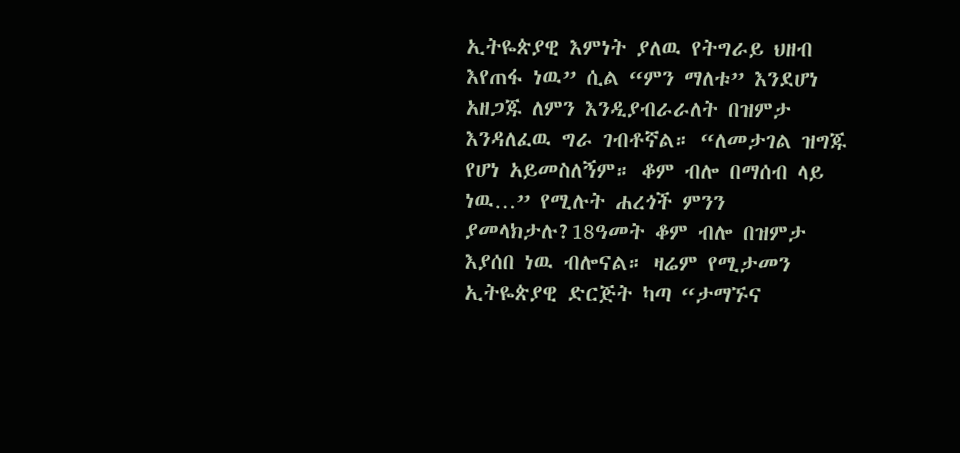ኢትዬጵያዊ እምነት ያለዉ የትግራይ ህዘብ እየጠፋ ነዉ” ሲል “ምን ማለቱ” እንደሆነ አዘጋጁ ለምን እንዲያብራራለት በዝምታ እንዳለፈዉ ግራ ገብቶኛል። “ለመታገል ዝግጁ የሆነ አይመስለኝም። ቆም ብሎ በማሰብ ላይ ነዉ…” የሚሉት ሐረጎች ምንን ያመላክታሉ?18ዓመት ቆም ብሎ በዝምታ እያሰበ ነዉ ብሎናል። ዛሬም የሚታመን ኢትዬጵያዊ ድርጅት ካጣ “ታማኙና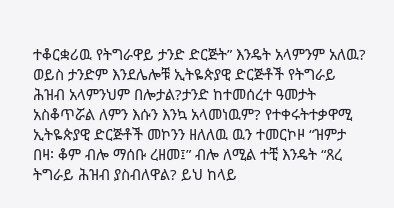ተቆርቋሪዉ የትግራዋይ ታንድ ድርጅት” እንዴት አላምንም አለዉ? ወይስ ታንድም እንደሌሎቹ ኢትዬጵያዊ ድርጅቶች የትግራይ ሕዝብ አላምንህም በሎታል?ታንድ ከተመሰረተ ዓመታት አስቆጥሯል ለምን እሱን እንኳ አላመነዉም? የተቀሩትተቃዋሚ ኢትዬጵያዊ ድርጅቶች መኮንን ዘለለዉ ዉን ተመርኮዞ “ዝምታ በዛ፡ ቆም ብሎ ማሰቡ ረዘመ፤” ብሎ ለሚል ተቺ እንዴት “ጸረ ትግራይ ሕዝብ ያስብለዋል? ይህ ከላይ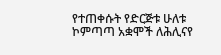የተጠቀሱት የድርጅቱ ሁለቱ ኮምጣጣ አቋሞች ለሕሊናየ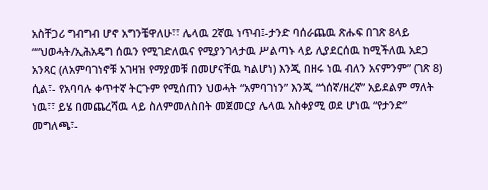አስቸጋሪ ግብግብ ሆኖ አግንቼዋለሁ፣፣ ሌላዉ 2ኛዉ ነጥብ፤-ታንድ ባሰራጨዉ ጽሑፍ በገጽ 8ላይ ““ህወሓት/ኢሕአዴግ ሰዉን የሚገድለዉና የሚያንገላታዉ ሥልጣኑ ላይ ሊያደርሰዉ ከሚችለዉ አደጋ አንጻር (ለአምባገነኖቹ አገዛዝ የማያመቹ በመሆናቸዉ ካልሆነ) እንጂ በዘሩ ነዉ ብለን አናምንም” (ገጽ 8) ሲል፣- የአባባሉ ቀጥተኛ ትርጉም የሚሰጠን ህወሓት “አምባገነን” እንጂ “ጎሰኛ/ዘረኛ” አይደልም ማለት ነዉ፣፣ ይሄ በመጨረሻዉ ላይ ስለምመለስበት መጀመርያ ሌላዉ አስቀያሚ ወደ ሆነዉ “የታንድ” መግለጫ፣-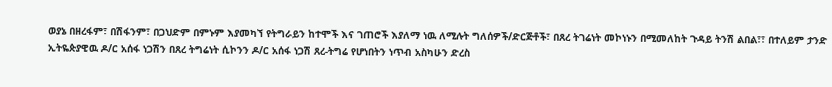ወያኔ በዘረፋም፣ በሽፋንም፣ በጋህድም በምኑም እያመካኘ የትግራይን ከተሞች እና ገጠሮች እያለማ ነዉ ለሚሉት ግለሰዎች/ድርጅቶች፣ በጸረ ትገሬነት መኮነኑን በሚመለከት ጉዳይ ትንሽ ልበል፣፣ በተለይም ታንድ ኢትዬጵያዊዉ ዶ/ር አሰፋ ነጋሽን በጸረ ትግሬነት ሲኮንን ዶ/ር አሰፋ ነጋሽ ጸረ-ትግሬ የሆነበትን ነጥብ አስካሁን ድረስ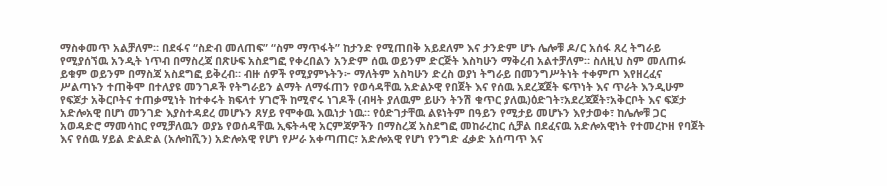ማስቀመጥ አልቻለም። በደፋና “ስድብ መለጠፍ” “ስም ማጥፋት” ከታንድ የሚጠበቅ አይደለም እና ታንድም ሆኑ ሌሎቹ ዶ/ር አሰፋ ጸረ ትግራይ የሚያሰኘዉ አንዲት ነጥብ በማስረጃ በጽሁፍ አስደግፎ የቀረበልን አንድም ሰዉ ወይንም ድርጅት እስካሁን ማቅረብ አልተቻለም። ስለዚህ ስም መለጠፉ ይቁም ወይንም በማስጃ አስደግፎ ይቅረብ። ብዙ ሰዎች የሚያምኑትን፦ ማለትም አስካሁን ድረስ ወያነ ትግራይ በመንግሥትነት ተቀምጦ እየዘረፈና ሥልጣኑን ተጠቅሞ በተለያዩ መንገዶች የትግራይን ልማት ለማፋጠን የወሳዳቸዉ አድልኦዊ የበጀት እና የሰዉ አደረጃጀት ፍጥነት እና ጥራት እንዲሁም የፍጆታ አቅርቦትና ተጠቃሚነት ከተቀሩት ክፍላተ ሃገሮች ከሚኖሩ ነገዶች (ብዛት ያለዉም ይሁን ትንሽ ቁጥር ያለዉ)ዕድገት፣አደረጃጀት፣አቅርቦት እና ፍጆታ አድሎአዊ በሆነ መንገድ እያስተዳደረ መሆኑን ጸሃይ የሞቀዉ እዉነታ ነዉ። የዕድገታቸዉ ልዩነትም በዓይን የሚታይ መሆኑን እየታወቀ፣ ከሌሎቹ ጋር አወዳድሮ ማመሳከር የሚቻለዉን ወያኔ የወሰዳቸዉ ኢፍትሓዊ አርምጃዎችን በማስረጃ አስደግፎ መከራረከር ሲቻል በደፈናዉ አድሎአዊነት የተመረኮዘ የባጀት እና የሰዉ ሃይል ድልድል (አሎከሺን) አድሎአዊ የሆነ የሥራ አቀጣጠር፣ አድሎአዊ የሆነ የንግድ ፈቃድ አሰጣጥ እና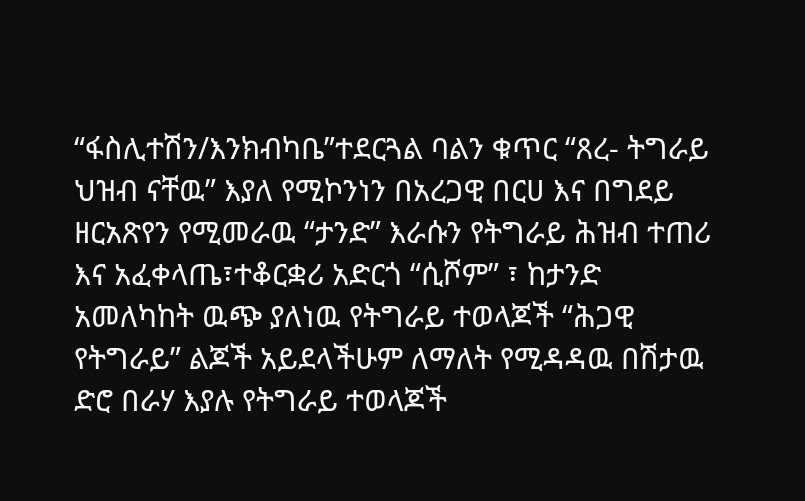“ፋስሊተሽን/እንክብካቤ”ተደርጓል ባልን ቁጥር “ጸረ- ትግራይ ህዝብ ናቸዉ” እያለ የሚኮንነን በአረጋዊ በርሀ እና በግደይ ዘርአጽየን የሚመራዉ “ታንድ” እራሱን የትግራይ ሕዝብ ተጠሪ እና አፈቀላጤ፣ተቆርቋሪ አድርጎ “ሲሾም” ፣ ከታንድ አመለካከት ዉጭ ያለነዉ የትግራይ ተወላጆች “ሕጋዊ የትግራይ” ልጆች አይደላችሁም ለማለት የሚዳዳዉ በሽታዉ ድሮ በራሃ እያሉ የትግራይ ተወላጆች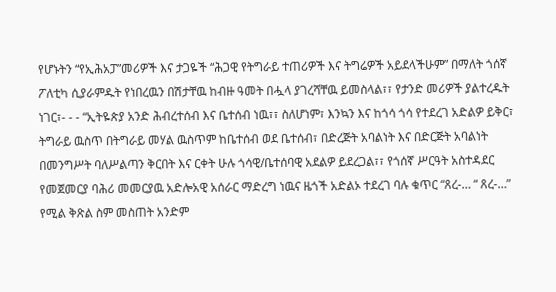የሆኑትን “የኢሕአፓ”መሪዎች እና ታጋዬች “ሕጋዊ የትግራይ ተጠሪዎች እና ትግሬዎች አይደላችሁም” በማለት ጎሰኛ ፖለቲካ ሲያራምዱት የነበረዉን በሽታቸዉ ከብዙ ዓመት በሗላ ያገረሻቸዉ ይመስላል፣፣ የታንድ መሪዎች ያልተረዱት ነገር፣- - - “ኢትዬጵያ አንድ ሕብረተሰብ እና ቤተሰብ ነዉ፣፣ ስለሆነም፣ እንኳን እና ከጎሳ ጎሳ የተደረገ አድልዎ ይቅር፣ ትግራይ ዉስጥ በትግራይ መሃል ዉስጥም ከቤተሰብ ወደ ቤተሰብ፣ በድረጅት አባልነት እና በድርጅት አባልነት በመንግሥት ባለሥልጣን ቅርበት እና ርቀት ሁሉ ጎሳዊ/ቤተሰባዊ አደልዎ ይደረጋል፣፣ የጎሰኛ ሥርዓት አስተዳደር የመጀመርያ ባሕሪ መመርያዉ አድሎአዊ አሰራር ማድረግ ነዉና ዜጎች አድልኦ ተደረገ ባሉ ቁጥር “ጸረ-… “ ጸረ-…” የሚል ቅጽል ስም መስጠት አንድም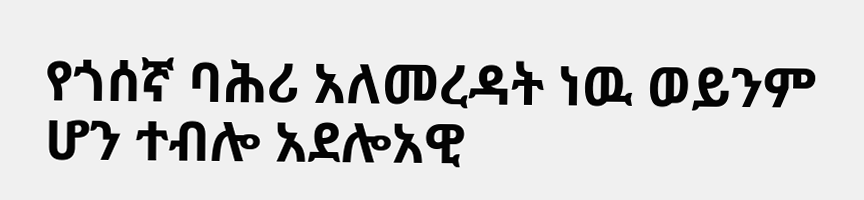የጎሰኛ ባሕሪ አለመረዳት ነዉ ወይንም ሆን ተብሎ አደሎአዊ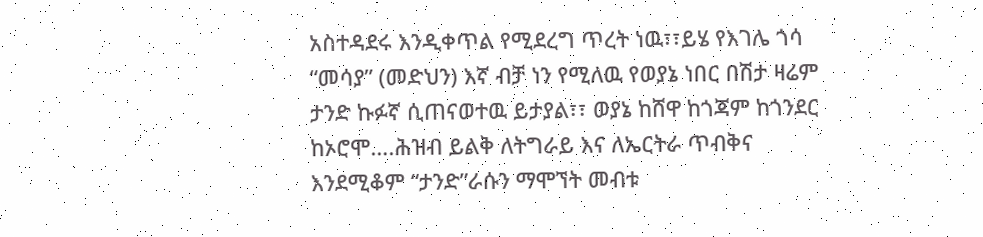አስተዳደሩ እንዲቀጥል የሚደረግ ጥረት ነዉ፣፣ይሄ የእገሌ ጎሳ “መሳያ” (መድህን) እኛ ብቻ ነን የሚለዉ የወያኔ ነበር በሽታ ዛሬም ታንድ ኩፉኛ ሲጠናወተዉ ይታያል፣፣ ወያኔ ከሸዋ ከጎጃም ከጎንደር ከኦሮሞ….ሕዝብ ይልቅ ለትግራይ እና ለኤርትራ ጥብቅና እንደሚቆም “ታንድ”ራሱን ማሞኘት መብቱ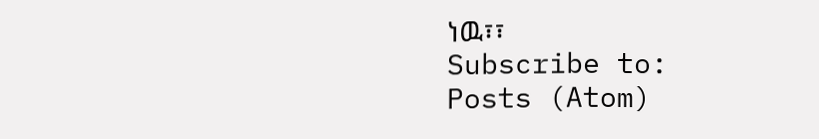ነዉ፣፣
Subscribe to:
Posts (Atom)